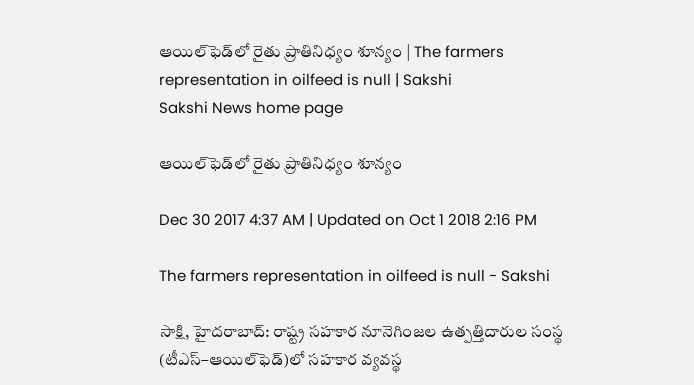ఆయిల్‌ఫెడ్‌లో రైతు ప్రాతినిధ్యం శూన్యం | The farmers representation in oilfeed is null | Sakshi
Sakshi News home page

ఆయిల్‌ఫెడ్‌లో రైతు ప్రాతినిధ్యం శూన్యం

Dec 30 2017 4:37 AM | Updated on Oct 1 2018 2:16 PM

The farmers representation in oilfeed is null - Sakshi

సాక్షి, హైదరాబాద్‌: రాష్ట్ర సహకార నూనెగింజల ఉత్పత్తిదారుల సంస్థ (టీఎస్‌–ఆయిల్‌ఫెడ్‌)లో సహకార వ్యవస్థ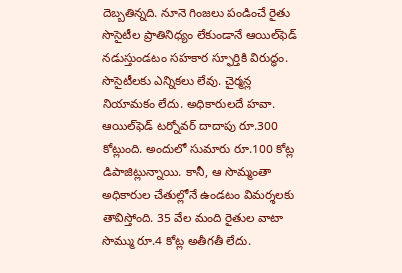దెబ్బతిన్నది. నూనె గింజలు పండించే రైతు సొసైటీల ప్రాతినిధ్యం లేకుండానే ఆయిల్‌ఫెడ్‌ నడుస్తుండటం సహకార స్ఫూర్తికి విరుద్ధం. సొసైటీలకు ఎన్నికలు లేవు. చైర్మన్ల నియామకం లేదు. అధికారులదే హవా. ఆయిల్‌ఫెడ్‌ టర్నోవర్‌ దాదాపు రూ.300 కోట్లుంది. అందులో సుమారు రూ.100 కోట్ల డిపాజిట్లున్నాయి. కానీ, ఆ సొమ్మంతా అధికారుల చేతుల్లోనే ఉండటం విమర్శలకు తావిస్తోంది. 35 వేల మంది రైతుల వాటా సొమ్ము రూ.4 కోట్ల అతీగతీ లేదు.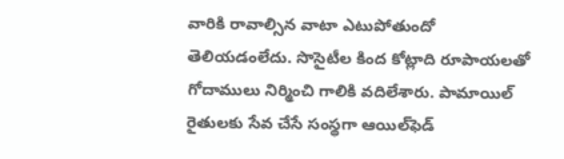వారికి రావాల్సిన వాటా ఎటుపోతుందో తెలియడంలేదు. సొసైటీల కింద కోట్లాది రూపాయలతో గోదాములు నిర్మించి గాలికి వదిలేశారు. పామాయిల్‌ రైతులకు సేవ చేసే సంస్థగా ఆయిల్‌ఫెడ్‌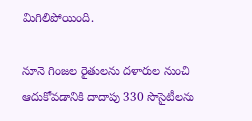మిగిలిపోయింది.

నూనె గింజల రైతులను దళారుల నుంచి ఆదుకోవడానికి దాదాపు 330 సొసైటీలను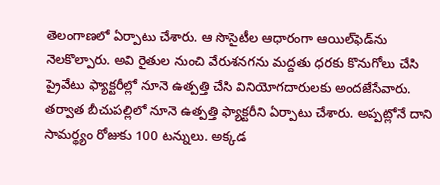తెలంగాణలో ఏర్పాటు చేశారు. ఆ సొసైటీల ఆధారంగా ఆయిల్‌ఫెడ్‌ను నెలకొల్పారు. అవి రైతుల నుంచి వేరుశనగను మద్దతు ధరకు కొనుగోలు చేసి ప్రైవేటు ఫ్యాక్టరీల్లో నూనె ఉత్పత్తి చేసి వినియోగదారులకు అందజేసేవారు. తర్వాత బీచుపల్లిలో నూనె ఉత్పత్తి ఫ్యాక్టరీని ఏర్పాటు చేశారు. అప్పట్లోనే దాని సామర్థ్యం రోజుకు 100 టన్నులు. అక్కడ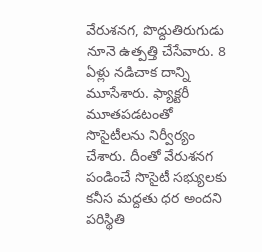వేరుశనగ, పొద్దుతిరుగుడు నూనె ఉత్పత్తి చేసేవారు. 8 ఏళ్లు నడిచాక దాన్ని మూసేశారు. ఫ్యాక్టరీ మూతపడటంతో సొసైటీలను నిర్వీర్యం చేశారు. దీంతో వేరుశనగ పండించే సొసైటీ సభ్యులకు కనీస మద్దతు ధర అందని పరిస్థితి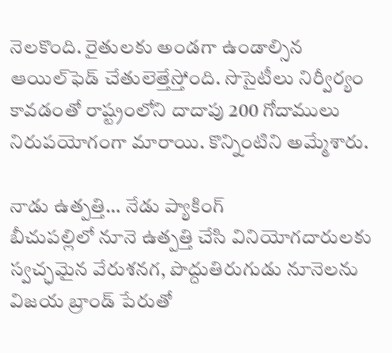నెలకొంది. రైతులకు అండగా ఉండాల్సిన ఆయిల్‌ఫెడ్‌ చేతులెత్తేస్తోంది. సొసైటీలు నిర్వీర్యం కావడంతో రాష్ట్రంలోని దాదాపు 200 గోదాములు నిరుపయోగంగా మారాయి. కొన్నింటిని అమ్మేశారు.

నాడు ఉత్పత్తి... నేడు ప్యాకింగ్‌
బీచుపల్లిలో నూనె ఉత్పత్తి చేసి వినియోగదారులకు స్వచ్ఛమైన వేరుశనగ, పొద్దుతిరుగుడు నూనెలను విజయ బ్రాండ్‌ పేరుతో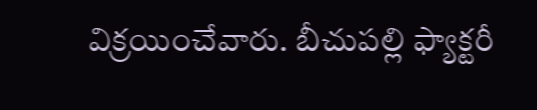విక్రయించేవారు. బీచుపల్లి ఫ్యాక్టరీ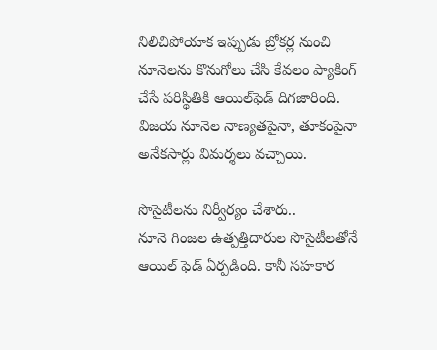నిలిచిపోయాక ఇప్పుడు బ్రోకర్ల నుంచి నూనెలను కొనుగోలు చేసి కేవలం ప్యాకింగ్‌ చేసే పరిస్థితికి ఆయిల్‌ఫెడ్‌ దిగజారింది. విజయ నూనెల నాణ్యతపైనా, తూకంపైనా అనేకసార్లు విమర్శలు వచ్చాయి.

సొసైటీలను నిర్వీర్యం చేశారు..
నూనె గింజల ఉత్పత్తిదారుల సొసైటీలతోనే ఆయిల్‌ ఫెడ్‌ ఏర్పడింది. కానీ సహకార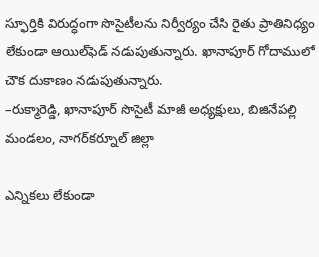స్ఫూర్తికి విరుద్ధంగా సొసైటీలను నిర్వీర్యం చేసి రైతు ప్రాతినిధ్యం లేకుండా ఆయిల్‌ఫెడ్‌ నడుపుతున్నారు. ఖానాపూర్‌ గోదాములో చౌక దుకాణం నడుపుతున్నారు.
–రుక్మారెడ్డి, ఖానాపూర్‌ సొసైటీ మాజీ అధ్యక్షులు, బిజినేపల్లి మండలం, నాగర్‌కర్నూల్‌ జిల్లా

ఎన్నికలు లేకుండా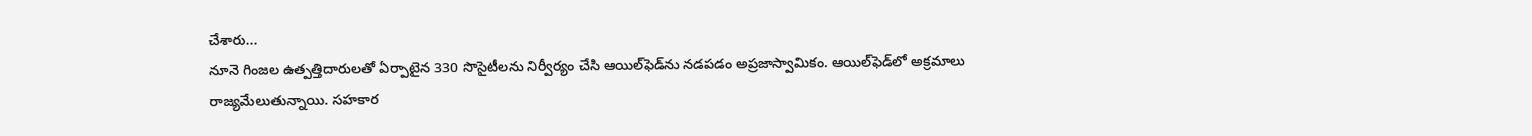చేశారు...
నూనె గింజల ఉత్పత్తిదారులతో ఏర్పాటైన 330 సొసైటీలను నిర్వీర్యం చేసి ఆయిల్‌ఫెడ్‌ను నడపడం అప్రజాస్వామికం. ఆయిల్‌ఫెడ్‌లో అక్రమాలు రాజ్యమేలుతున్నాయి. సహకార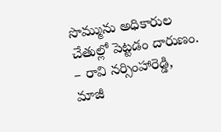సొమ్మును అధికారుల చేతుల్లో పెట్టడం దారుణం.
– రావి నర్సింహారెడ్డి, మాజీ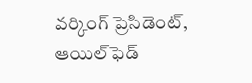వర్కింగ్‌ ప్రెసిడెంట్, ఆయిల్‌ఫెడ్‌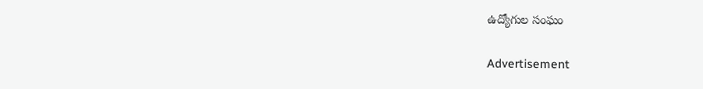ఉద్యోగుల సంఘం

Advertisement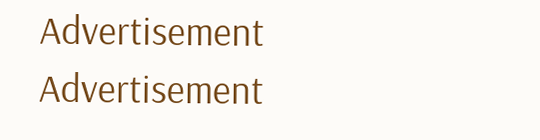Advertisement
Advertisement